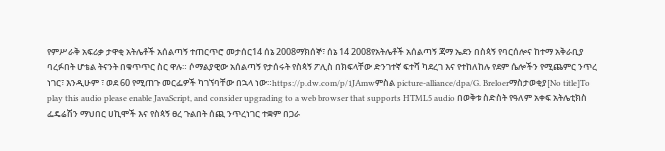የምሥራቅ አፍሪቃ ታዋቂ አትሌቶች አሰልጣኝ ተጠርጥሮ መታሰር14 ሰኔ 2008ማክሰኞ፣ ሰኔ 14 2008የአትሌቶች አሰልጣኝ ጃማ ኤደን በስጳኝ የባርሰሎና ከተማ አቅራቢያ ባረፉበት ሆቴል ትናንት በቁጥጥር ስር ዋሉ። ሶማልያዊው አሰልጣኝ የታሰሩት የስጳኝ ፖሊስ በክፍላቸው ድንገተኛ ፍተሻ ካደረገ እና የተከለከሉ የደም ሴሎችን የሚጨምር ንጥረ ነገር፣ እንዲሁም ፣ ወደ 60 የሚጠጉ መርፌዎች ካገኘባቸው በኋላ ነው።https://p.dw.com/p/1JAmwምስል picture-alliance/dpa/G. Breloerማስታወቂያ[No title]To play this audio please enable JavaScript, and consider upgrading to a web browser that supports HTML5 audio በወቅቱ ስድስት የዓለም አቀፍ አትሌቲክስ ፌዴሬሽን ማህበር ሀኪሞች እና የስጳኝ ፀረ ጉልበት ሰጪ ንጥረነገር ተቋም በጋራ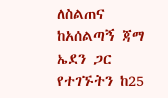ለስልጠና ከአሰልጣኝ ጃማ ኤደን ጋር የተገኙትን ከ25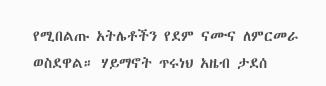የሚበልጡ አትሌቶችን የደም ናሙና ለምርመራ ወስደዋል። ሃይማኖት ጥሩነህ አዜብ ታደሰ